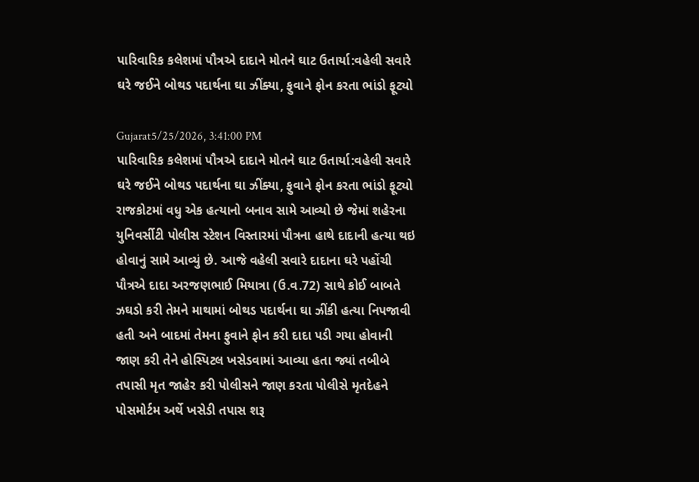પારિવારિક કલેશમાં પૌત્રએ દાદાને મોતને ઘાટ ઉતાર્યા:વહેલી સવારે ઘરે જઈને બોથડ પદાર્થના ઘા ઝીંક્યા, ફુવાને ફોન કરતા ભાંડો ફૂટ્યો

Gujarat5/25/2026, 3:41:00 PM
પારિવારિક કલેશમાં પૌત્રએ દાદાને મોતને ઘાટ ઉતાર્યા:વહેલી સવારે ઘરે જઈને બોથડ પદાર્થના ઘા ઝીંક્યા, ફુવાને ફોન કરતા ભાંડો ફૂટ્યો
રાજકોટમાં વધુ એક હત્યાનો બનાવ સામે આવ્યો છે જેમાં શહેરના યુનિવર્સીટી પોલીસ સ્ટેશન વિસ્તારમાં પૌત્રના હાથે દાદાની હત્યા થઇ હોવાનું સામે આવ્યું છે. આજે વહેલી સવારે દાદાના ઘરે પહોંચી પૌત્રએ દાદા અરજણભાઈ મિયાત્રા (ઉ.વ.72) સાથે કોઈ બાબતે ઝઘડો કરી તેમને માથામાં બોથડ પદાર્થના ઘા ઝીંકી હત્યા નિપજાવી હતી અને બાદમાં તેમના ફુવાને ફોન કરી દાદા પડી ગયા હોવાની જાણ કરી તેને હોસ્પિટલ ખસેડવામાં આવ્યા હતા જ્યાં તબીબે તપાસી મૃત જાહેર કરી પોલીસને જાણ કરતા પોલીસે મૃતદેહને પોસમોર્ટમ અર્થે ખસેડી તપાસ શરૂ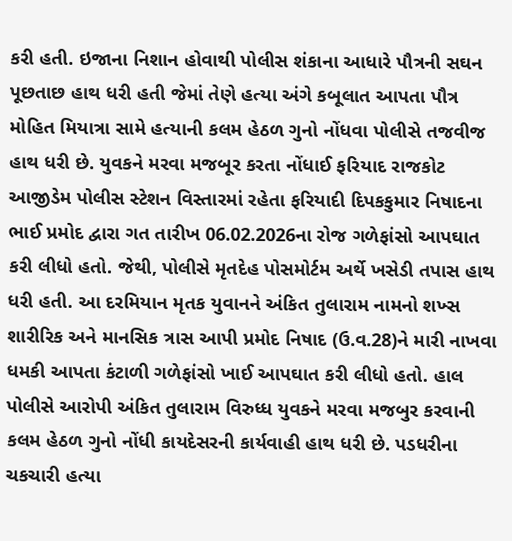કરી હતી. ઇજાના નિશાન હોવાથી પોલીસ શંકાના આધારે પૌત્રની સઘન પૂછતાછ હાથ ધરી હતી જેમાં તેણે હત્યા અંગે કબૂલાત આપતા પૌત્ર મોહિત મિયાત્રા સામે હત્યાની કલમ હેઠળ ગુનો નોંધવા પોલીસે તજવીજ હાથ ધરી છે. યુવકને મરવા મજબૂર કરતા નોંધાઈ ફરિયાદ રાજકોટ આજીડેમ પોલીસ સ્ટેશન વિસ્તારમાં રહેતા ફરિયાદી દિપકકુમાર નિષાદના ભાઈ પ્રમોદ દ્વારા ગત તારીખ 06.02.2026ના રોજ ગળેફાંસો આપઘાત કરી લીધો હતો. જેથી, પોલીસે મૃતદેહ પોસમોર્ટમ અર્થે ખસેડી તપાસ હાથ ધરી હતી. આ દરમિયાન મૃતક યુવાનને અંકિત તુલારામ નામનો શખ્સ શારીરિક અને માનસિક ત્રાસ આપી પ્રમોદ નિષાદ (ઉ.વ.28)ને મારી નાખવા ધમકી આપતા કંટાળી ગળેફાંસો ખાઈ આપઘાત કરી લીધો હતો. હાલ પોલીસે આરોપી અંકિત તુલારામ વિરુધ્ધ યુવકને મરવા મજબુર કરવાની કલમ હેઠળ ગુનો નોંધી કાયદેસરની કાર્યવાહી હાથ ધરી છે. પડધરીના ચકચારી હત્યા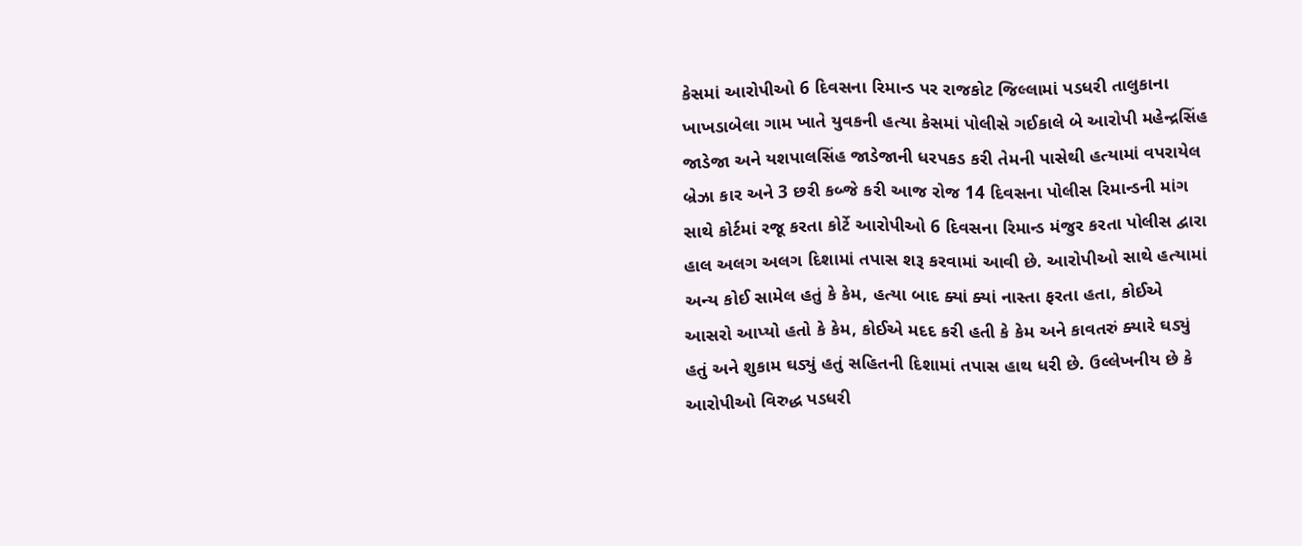કેસમાં આરોપીઓ 6 દિવસના રિમાન્ડ પર રાજકોટ જિલ્લામાં પડધરી તાલુકાના ખાખડાબેલા ગામ ખાતે યુવકની હત્યા કેસમાં પોલીસે ગઈકાલે બે આરોપી મહેન્દ્રસિંહ જાડેજા અને યશપાલસિંહ જાડેજાની ધરપકડ કરી તેમની પાસેથી હત્યામાં વપરાયેલ બ્રેઝા કાર અને 3 છરી કબ્જે કરી આજ રોજ 14 દિવસના પોલીસ રિમાન્ડની માંગ સાથે કોર્ટમાં રજૂ કરતા કોર્ટે આરોપીઓ 6 દિવસના રિમાન્ડ મંજુર કરતા પોલીસ દ્વારા હાલ અલગ અલગ દિશામાં તપાસ શરૂ કરવામાં આવી છે. આરોપીઓ સાથે હત્યામાં અન્ય કોઈ સામેલ હતું કે કેમ, હત્યા બાદ ક્યાં ક્યાં નાસ્તા ફરતા હતા, કોઈએ આસરો આપ્યો હતો કે કેમ, કોઈએ મદદ કરી હતી કે કેમ અને કાવતરું ક્યારે ઘડ્યું હતું અને શુકામ ઘડ્યું હતું સહિતની દિશામાં તપાસ હાથ ધરી છે. ઉલ્લેખનીય છે કે આરોપીઓ વિરુદ્ધ પડધરી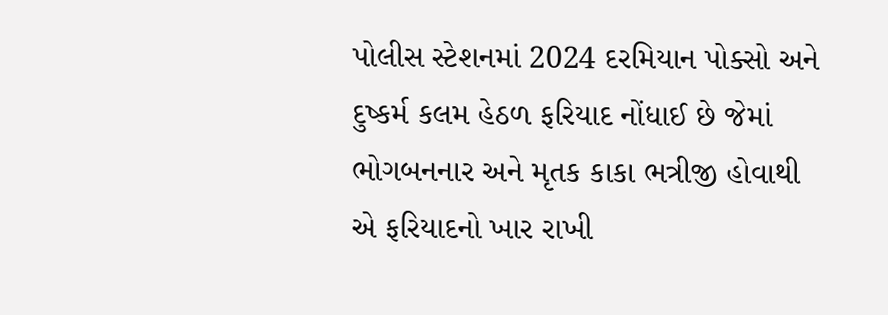પોલીસ સ્ટેશનમાં 2024 દરમિયાન પોક્સો અને દુષ્કર્મ કલમ હેઠળ ફરિયાદ નોંધાઈ છે જેમાં ભોગબનનાર અને મૃતક કાકા ભત્રીજી હોવાથી એ ફરિયાદનો ખાર રાખી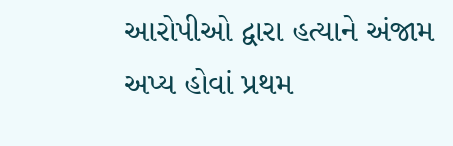આરોપીઓ દ્વારા હત્યાને અંજામ અપ્ય હોવાં પ્રથમ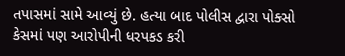તપાસમાં સામે આવ્યું છે. હત્યા બાદ પોલીસ દ્વારા પોક્સો કેસમાં પણ આરોપીની ધરપકડ કરી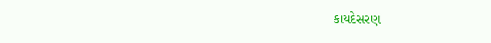કાયદેસરણ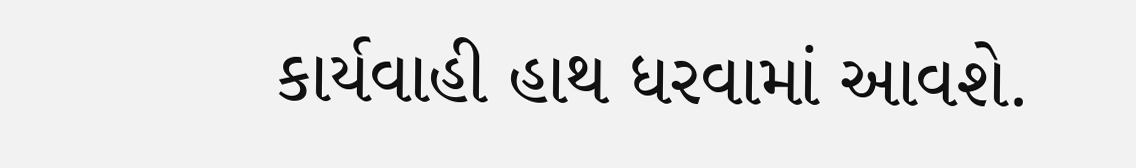કાર્યવાહી હાથ ધરવામાં આવશે.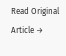Read Original Article →